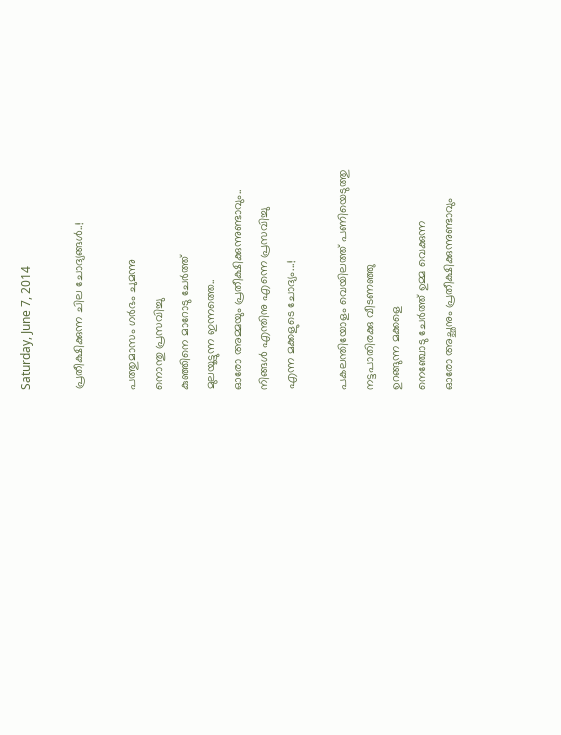Saturday, June 7, 2014

പ്രതീക്ഷിക്കുന്ന ചില ചോദ്യങ്ങൾ..!

പത്തുമാസം ഗർഭം ചുമന്നു
നൊന്തു പ്രസവിച്ചു
കുഞ്ഞിനെ മാറോടു ചേർത്ത്
മുലയൂട്ടുന്ന ഇന്നത്തെ..
ഓരോ അമ്മയും പ്രതീക്ഷിക്കുന്നുണ്ടാവും..
നിങ്ങൾ എന്തിനു എന്നെ പ്രസവിച്ചു
എന്ന മക്കളുടെ ചോദ്യം...!

പകലന്തിയോളം വെയിലത്ത്‌ പണിയെടുത്തു
നട്ടപാതിരക്കു വീടണഞ്ഞു
ഉറങ്ങുന്ന മക്കളെ
നെഞ്ചോടു ചേർത്ത് ഉമ്മ വെക്കുന്ന
ഓരോ അച്ഛനും പ്രതീക്ഷിക്കുന്നുണ്ടാവും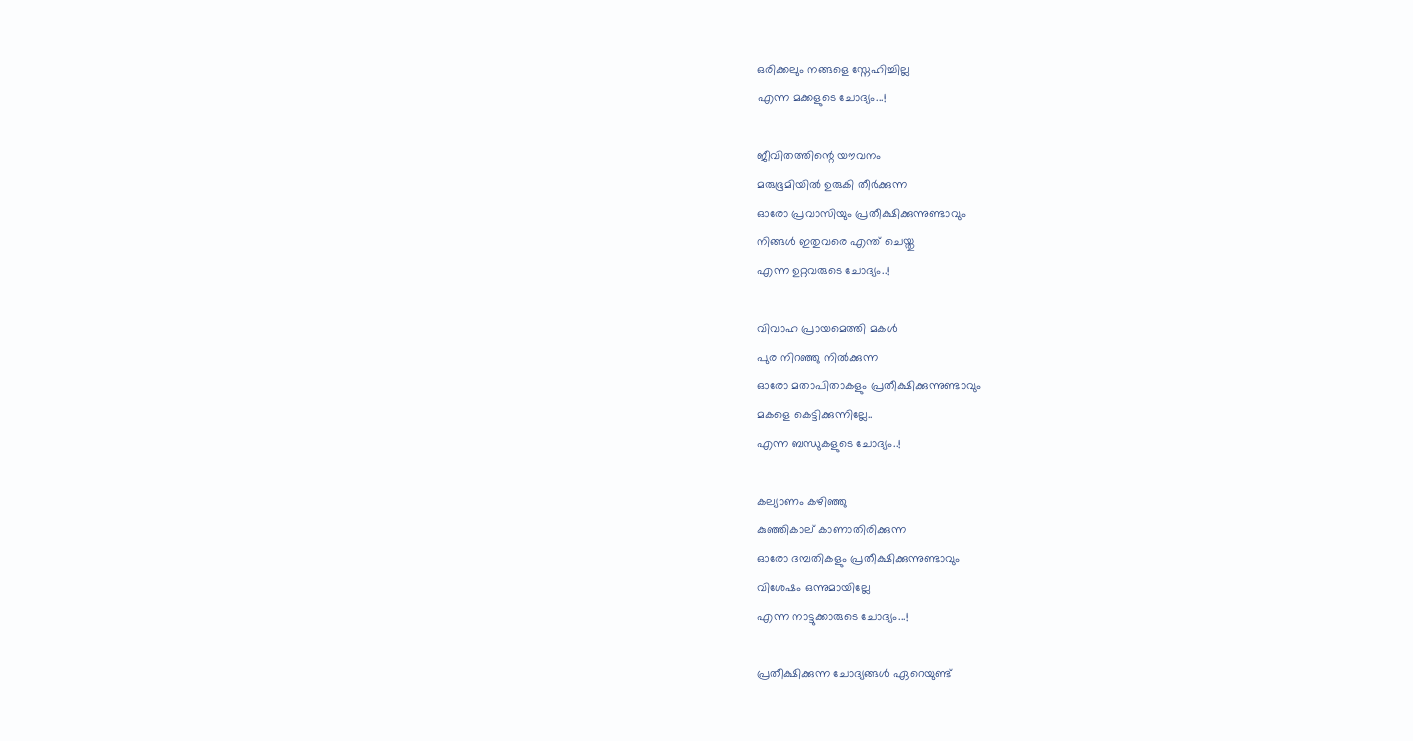ഒരിക്കലും നങ്ങളെ സ്നേഹിച്ചില്ല
എന്ന മക്കളുടെ ചോദ്യം...!

ജീവിതത്തിന്റെ യൗവനം
മരുഭൂമിയിൽ ഉരുകി തീർക്കുന്ന
ഓരോ പ്രവാസിയും പ്രതീക്ഷിക്കുന്നുണ്ടാവും
നിങ്ങൾ ഇതുവരെ എന്ത് ചെയ്തു
എന്ന ഉറ്റവരുടെ ചോദ്യം..!

വിവാഹ പ്രായമെത്തി മകൾ
പുര നിറഞ്ഞു നിൽക്കുന്ന
ഓരോ മതാപിതാകളും പ്രതീക്ഷിക്കുന്നുണ്ടാവും
മകളെ കെട്ടിക്കുന്നില്ലേ..
എന്ന ബന്ധുകളുടെ ചോദ്യം..!

കല്യാണം കഴിഞ്ഞു
കുഞ്ഞികാല് കാണാതിരിക്കുന്ന
ഓരോ ദമ്പതികളും പ്രതീക്ഷിക്കുന്നുണ്ടാവും
വിശേഷം ഒന്നുമായില്ലേ
എന്ന നാട്ടുക്കാരുടെ ചോദ്യം...!

പ്രതീക്ഷിക്കുന്ന ചോദ്യങ്ങൾ ഏറെയുണ്ട്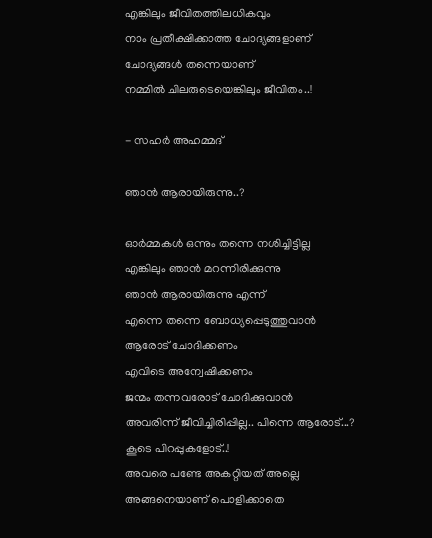എങ്കിലും ജീവിതത്തിലധികവും
നാം പ്രതീക്ഷിക്കാത്ത ചോദ്യങ്ങളാണ്
ചോദ്യങ്ങൾ തന്നെയാണ്
നമ്മിൽ ചിലരുടെയെങ്കിലും ജീവിതം..!

- സഹർ അഹമ്മദ്

ഞാൻ ആരായിരുന്നു..?

ഓർമ്മകൾ ഒന്നും തന്നെ നശിച്ചിട്ടില്ല
എങ്കിലും ഞാൻ മറന്നിരിക്കുന്നു
ഞാൻ ആരായിരുന്നു എന്ന്
എന്നെ തന്നെ ബോധ്യപ്പെടുത്തുവാൻ
ആരോട് ചോദിക്കണം
എവിടെ അന്വേഷിക്കണം
ജന്മം തന്നവരോട് ചോദിക്കുവാൻ
അവരിന്ന് ജീവിച്ചിരിപ്പില്ല.. പിന്നെ ആരോട്...?
കൂടെ പിറപ്പുകളോട്..!
അവരെ പണ്ടേ അകറ്റിയത് അല്ലെ
അങ്ങനെയാണ് പൊളിക്കാതെ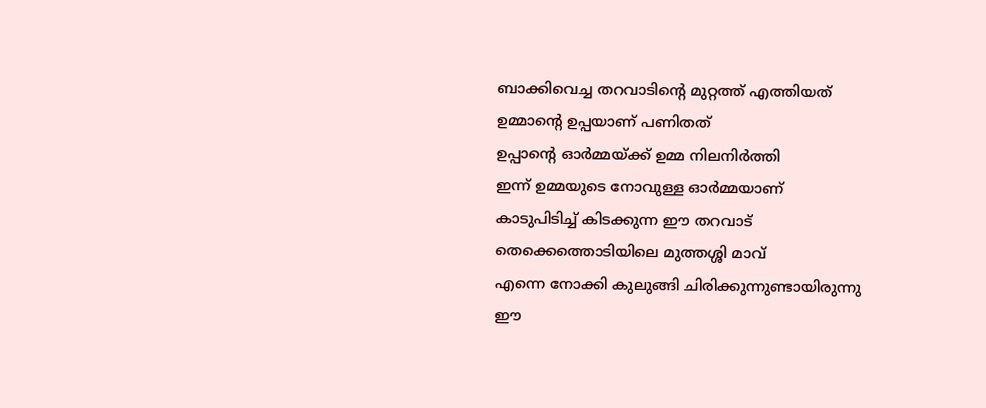ബാക്കിവെച്ച തറവാടിന്റെ മുറ്റത്ത്‌ എത്തിയത്
ഉമ്മാന്റെ ഉപ്പയാണ് പണിതത്
ഉപ്പാന്റെ ഓർമ്മയ്ക്ക്‌ ഉമ്മ നിലനിർത്തി
ഇന്ന് ഉമ്മയുടെ നോവുള്ള ഓർമ്മയാണ്
കാടുപിടിച്ച് കിടക്കുന്ന ഈ തറവാട്
തെക്കെത്തൊടിയിലെ മുത്തശ്ശി മാവ്
എന്നെ നോക്കി കുലുങ്ങി ചിരിക്കുന്നുണ്ടായിരുന്നു
ഈ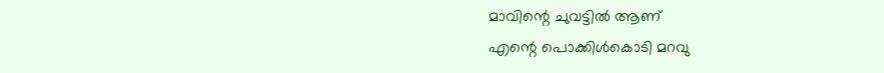മാവിന്റെ ചുവട്ടിൽ ആണ്
എന്റെ പൊക്കിൾകൊടി മറവു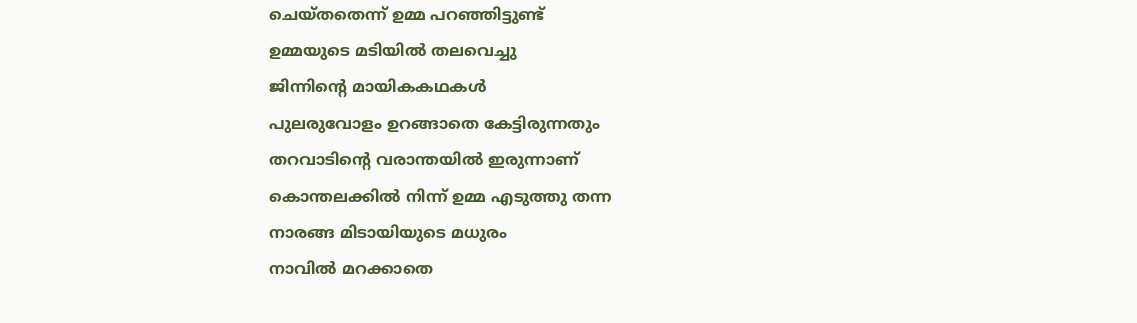ചെയ്തതെന്ന് ഉമ്മ പറഞ്ഞിട്ടുണ്ട്
ഉമ്മയുടെ മടിയിൽ തലവെച്ചു
ജിന്നിന്റെ മായികകഥകൾ
പുലരുവോളം ഉറങ്ങാതെ കേട്ടിരുന്നതും
തറവാടിന്റെ വരാന്തയിൽ ഇരുന്നാണ്
കൊന്തലക്കിൽ നിന്ന് ഉമ്മ എടുത്തു തന്ന
നാരങ്ങ മിടായിയുടെ മധുരം
നാവിൽ മറക്കാതെ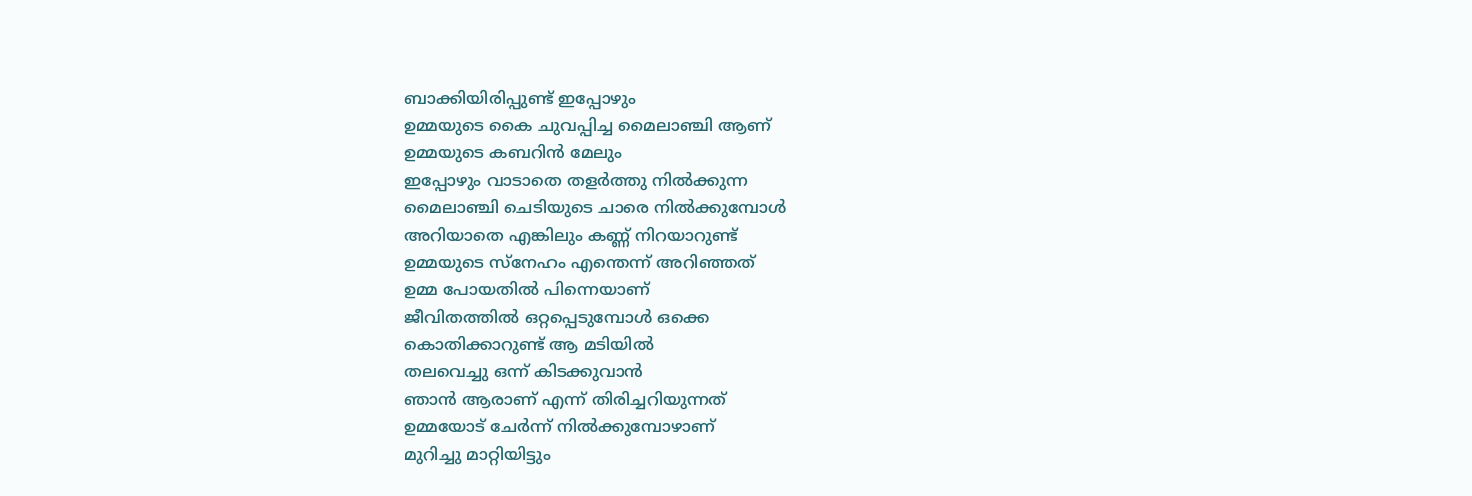ബാക്കിയിരിപ്പുണ്ട് ഇപ്പോഴും
ഉമ്മയുടെ കൈ ചുവപ്പിച്ച മൈലാഞ്ചി ആണ്
ഉമ്മയുടെ കബറിൻ മേലും
ഇപ്പോഴും വാടാതെ തളർത്തു നിൽക്കുന്ന
മൈലാഞ്ചി ചെടിയുടെ ചാരെ നിൽക്കുമ്പോൾ
അറിയാതെ എങ്കിലും കണ്ണ് നിറയാറുണ്ട്
ഉമ്മയുടെ സ്നേഹം എന്തെന്ന് അറിഞ്ഞത്
ഉമ്മ പോയതിൽ പിന്നെയാണ്
ജീവിതത്തിൽ ഒറ്റപ്പെടുമ്പോൾ ഒക്കെ
കൊതിക്കാറുണ്ട് ആ മടിയിൽ
തലവെച്ചു ഒന്ന് കിടക്കുവാൻ
ഞാൻ ആരാണ് എന്ന് തിരിച്ചറിയുന്നത്‌
ഉമ്മയോട് ചേർന്ന് നിൽക്കുമ്പോഴാണ്
മുറിച്ചു മാറ്റിയിട്ടും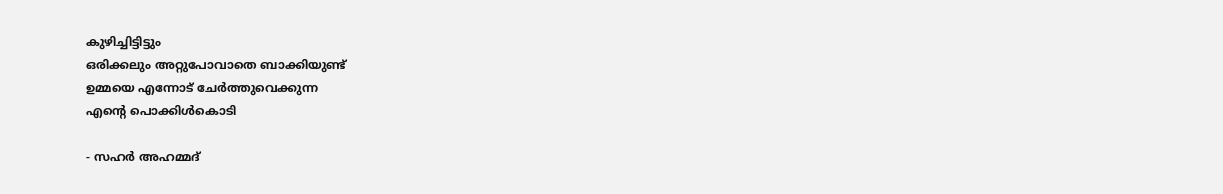കുഴിച്ചിട്ടിട്ടും
ഒരിക്കലും അറ്റുപോവാതെ ബാക്കിയുണ്ട്
ഉമ്മയെ എന്നോട് ചേർത്തുവെക്കുന്ന
എന്റെ പൊക്കിൾകൊടി

- സഹർ അഹമ്മദ്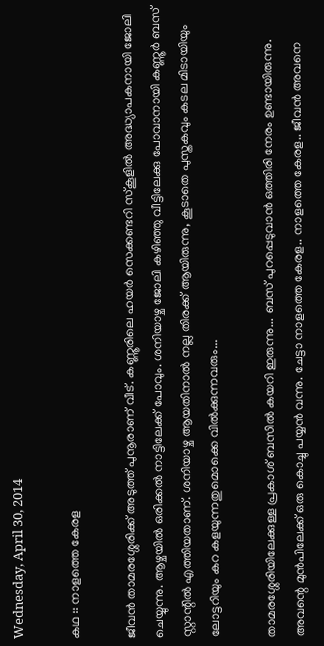Wednesday, April 30, 2014

കഥ :: നാളത്തെ കേരള

ജീവൻ താമരശ്ശേരിക്ക് അടുത്ത് പുനൂരാണ് വീട്. കണ്ണൂരിലെ ഹയർ സെക്കണ്ടറി സ്കൂളിൽ അദ്ധ്യാപകനായി ജോലി ചെയ്യുന്നു. ആഴ്ചയിൽ ഒരിക്കൽ നാട്ടിലേക്ക് പോവും. ശനിയാഴ്ച ജോലി കഴിഞ്ഞു വീട്ടിലേക്കു പോവാനായി കണ്ണൂർ ബസ്‌ സ്റ്റാന്റിൽ എത്തിയതാണ്. ശനിയാഴ്ച ആയതിനാൽ നല്ല തിരക്ക് ആയിരുന്നു, കൂടാതെ പുസ്തകവും കടല മിടായിയും ലോട്ടറിയും കറ കളയുന്നതുമൊക്കെ വിൽക്കുന്നവരും...

താമരശ്ശേരിയിലേക്കുള്ള പ്രകാശ് ബസിൽ കയറി ഇരുന്നു... ബസ്‌ പുറപ്പെടുവാൻ ഒത്തിരി നേരം ഉണ്ടായിരുന്നു. അവന്റെ മുൻപിലേക്ക് ഒരു കൊച്ചു പയ്യൻ വന്നു. ചേട്ടാ നാളത്തെ കേരള.. നാളത്തെ കേരള.. ജീവൻ അവനെ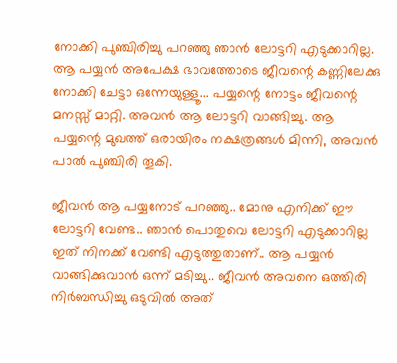നോക്കി പുഞ്ചിരിച്ചു പറഞ്ഞു ഞാൻ ലോട്ടറി എടുക്കാറില്ല. ആ പയ്യൻ അപേക്ഷ ഭാവത്തോടെ ജീവന്റെ കണ്ണിലേക്കു നോക്കി ചേട്ടാ ഒന്നേയുള്ളൂ... പയ്യന്റെ നോട്ടം ജീവന്റെ മനസ്സ് മാറ്റി. അവൻ ആ ലോട്ടറി വാങ്ങിച്ചു. ആ പയ്യന്റെ മുഖത്ത് ഒരായിരം നക്ഷത്രങ്ങൾ മിന്നി, അവൻ പാൽ പുഞ്ചിരി തൂകി.

ജീവൻ ആ പയ്യനോട് പറഞ്ഞു.. മോനു എനിക്ക് ഈ ലോട്ടറി വേണ്ട.. ഞാൻ പൊതുവെ ലോട്ടറി എടുക്കാറില്ല ഇത് നിനക്ക് വേണ്ടി എടുത്തുതാണ്.. ആ പയ്യൻ വാങ്ങിക്കുവാൻ ഒന്ന് മടിച്ചു.. ജീവൻ അവനെ ഒത്തിരി നിർബന്ധിച്ചു ഒടുവിൽ അത്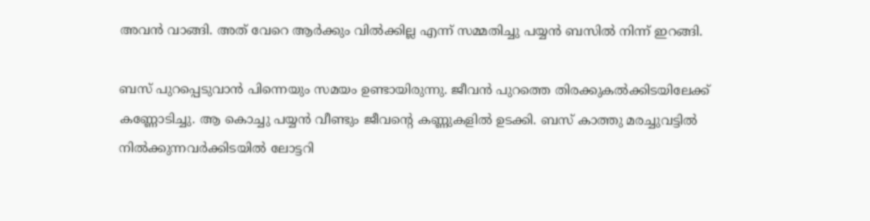അവൻ വാങ്ങി. അത് വേറെ ആർക്കും വിൽക്കില്ല എന്ന് സമ്മതിച്ചു പയ്യൻ ബസിൽ നിന്ന് ഇറങ്ങി.

ബസ്‌ പുറപ്പെടുവാൻ പിന്നെയും സമയം ഉണ്ടായിരുന്നു. ജീവൻ പുറത്തെ തിരക്കുകൽക്കിടയിലേക്ക് കണ്ണോടിച്ചു. ആ കൊച്ചു പയ്യൻ വീണ്ടും ജീവന്റെ കണ്ണുകളിൽ ഉടക്കി. ബസ് കാത്തു മരച്ചുവട്ടിൽ നിൽക്കുന്നവർക്കിടയിൽ ലോട്ടറി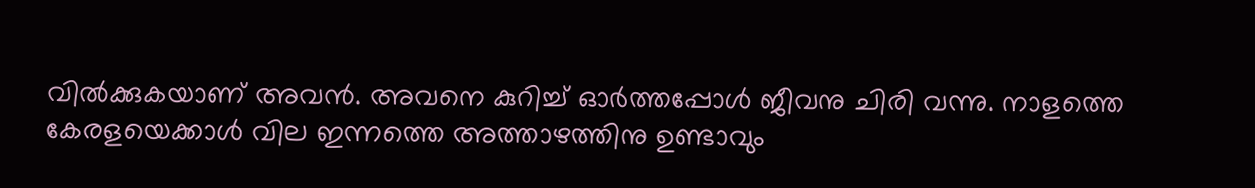വിൽക്കുകയാണ് അവൻ. അവനെ കുറിച്ച് ഓർത്തപ്പോൾ ജീവനു ചിരി വന്നു. നാളത്തെ കേരളയെക്കാൾ വില ഇന്നത്തെ അത്താഴത്തിനു ഉണ്ടാവും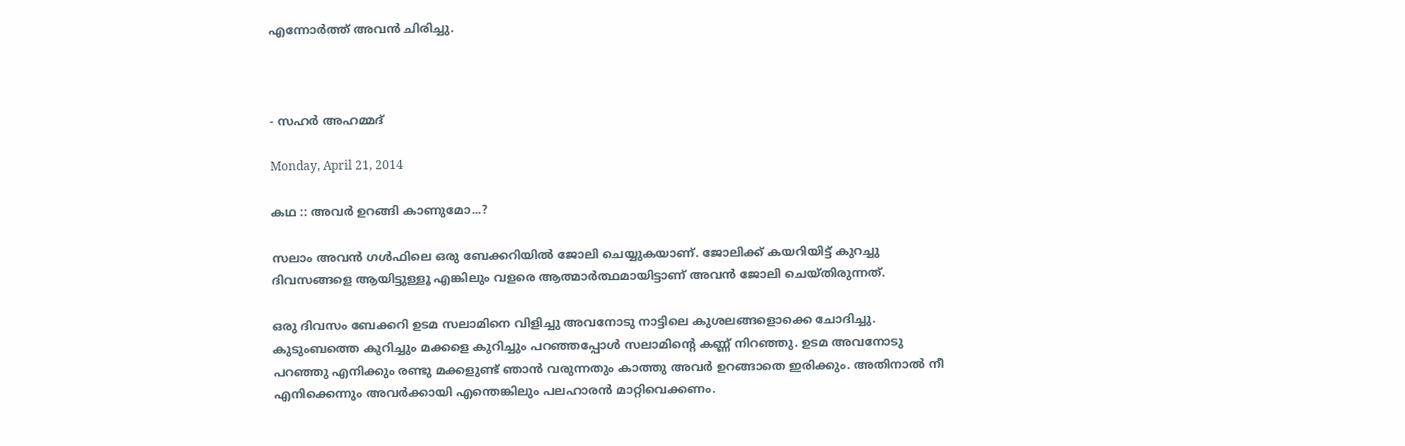എന്നോർത്ത് അവൻ ചിരിച്ചു.



- സഹർ അഹമ്മദ്

Monday, April 21, 2014

കഥ :: അവർ ഉറങ്ങി കാണുമോ...?

സലാം അവൻ ഗൾഫിലെ ഒരു ബേക്കറിയിൽ ജോലി ചെയ്യുകയാണ്. ജോലിക്ക് കയറിയിട്ട് കുറച്ചു ദിവസങ്ങളെ ആയിട്ടുള്ളൂ എങ്കിലും വളരെ ആത്മാർത്ഥമായിട്ടാണ് അവൻ ജോലി ചെയ്തിരുന്നത്.

ഒരു ദിവസം ബേക്കറി ഉടമ സലാമിനെ വിളിച്ചു അവനോടു നാട്ടിലെ കുശലങ്ങളൊക്കെ ചോദിച്ചു. കുടുംബത്തെ കുറിച്ചും മക്കളെ കുറിച്ചും പറഞ്ഞപ്പോൾ സലാമിന്റെ കണ്ണ് നിറഞ്ഞു. ഉടമ അവനോടു പറഞ്ഞു എനിക്കും രണ്ടു മക്കളുണ്ട് ഞാൻ വരുന്നതും കാത്തു അവർ ഉറങ്ങാതെ ഇരിക്കും. അതിനാൽ നീ എനിക്കെന്നും അവർക്കായി എന്തെങ്കിലും പലഹാരൻ മാറ്റിവെക്കണം.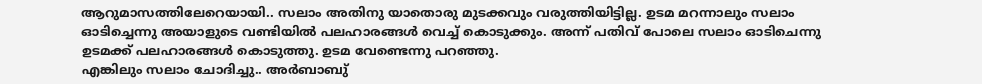ആറുമാസത്തിലേറെയായി.. സലാം അതിനു യാതൊരു മുടക്കവും വരുത്തിയിട്ടില്ല. ഉടമ മറന്നാലും സലാം ഓടിച്ചെന്നു അയാളുടെ വണ്ടിയിൽ പലഹാരങ്ങൾ വെച്ച് കൊടുക്കും. അന്ന് പതിവ് പോലെ സലാം ഓടിചെന്നു ഉടമക്ക് പലഹാരങ്ങൾ കൊടുത്തു. ഉടമ വേണ്ടെന്നു പറഞ്ഞു.
എങ്കിലും സലാം ചോദിച്ചു.. അർബാബു്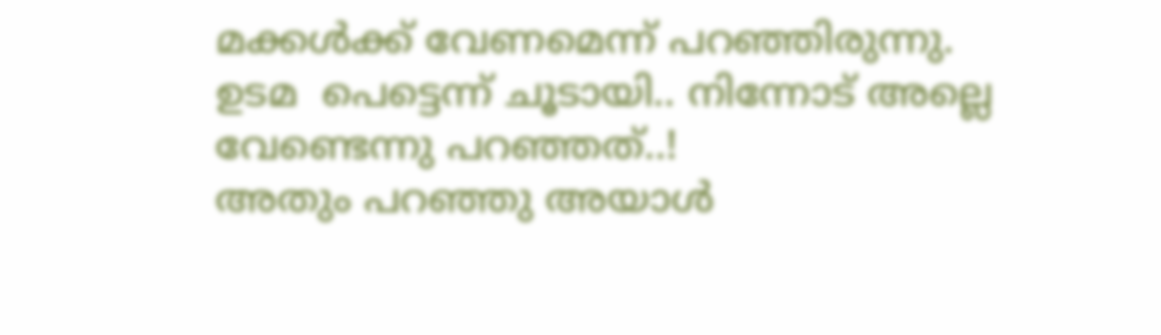മക്കൾക്ക്‌ വേണമെന്ന് പറഞ്ഞിരുന്നു.
ഉടമ  പെട്ടെന്ന് ചൂടായി.. നിന്നോട് അല്ലെ വേണ്ടെന്നു പറഞ്ഞത്..!
അതും പറഞ്ഞു അയാൾ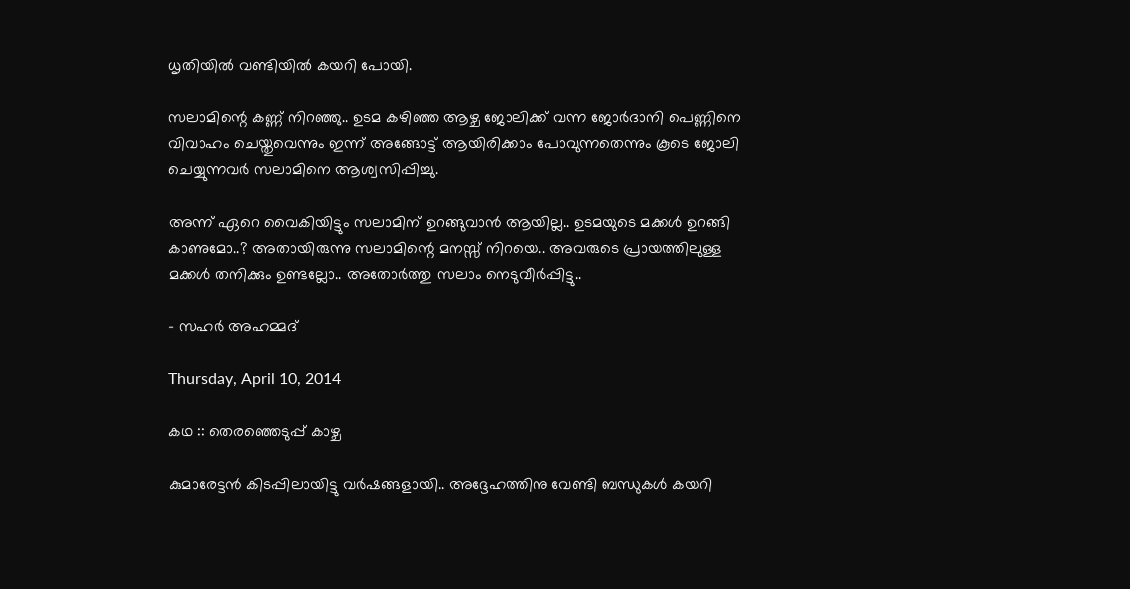ധൃതിയിൽ വണ്ടിയിൽ കയറി പോയി.

സലാമിന്റെ കണ്ണ് നിറഞ്ഞു.. ഉടമ കഴിഞ്ഞ ആഴ്ച ജോലിക്ക് വന്ന ജോർദാനി പെണ്ണിനെ വിവാഹം ചെയ്തുവെന്നും ഇന്ന് അങ്ങോട്ട്‌ ആയിരിക്കാം പോവുന്നതെന്നും കൂടെ ജോലി ചെയ്യുന്നവർ സലാമിനെ ആശ്വസിപ്പിച്ചു.

അന്ന് ഏറെ വൈകിയിട്ടും സലാമിന് ഉറങ്ങുവാൻ ആയില്ല.. ഉടമയുടെ മക്കൾ ഉറങ്ങി കാണുമോ..? അതായിരുന്നു സലാമിന്റെ മനസ്സ് നിറയെ.. അവരുടെ പ്രായത്തിലുള്ള മക്കൾ തനിക്കും ഉണ്ടല്ലോ.. അതോർത്തു സലാം നെടുവീർപ്പിട്ടു..

- സഹർ അഹമ്മദ്

Thursday, April 10, 2014

കഥ :: തെരഞ്ഞെടുപ്പ് കാഴ്ച

കുമാരേട്ടൻ കിടപ്പിലായിട്ടു വർഷങ്ങളായി.. അദ്ദേഹത്തിനു വേണ്ടി ബന്ധുകൾ കയറി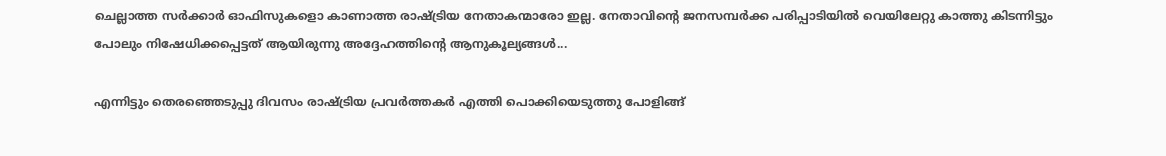ചെല്ലാത്ത സർക്കാർ ഓഫിസുകളൊ കാണാത്ത രാഷ്ട്രിയ നേതാകന്മാരോ ഇല്ല. നേതാവിന്റെ ജനസമ്പർക്ക പരിപ്പാടിയിൽ വെയിലേറ്റു കാത്തു കിടന്നിട്ടും പോലും നിഷേധിക്കപ്പെട്ടത് ആയിരുന്നു അദ്ദേഹത്തിന്റെ ആനുകൂല്യങ്ങൾ...

എന്നിട്ടും തെരഞ്ഞെടുപ്പു ദിവസം രാഷ്ട്രിയ പ്രവർത്തകർ എത്തി പൊക്കിയെടുത്തു പോളിങ്ങ്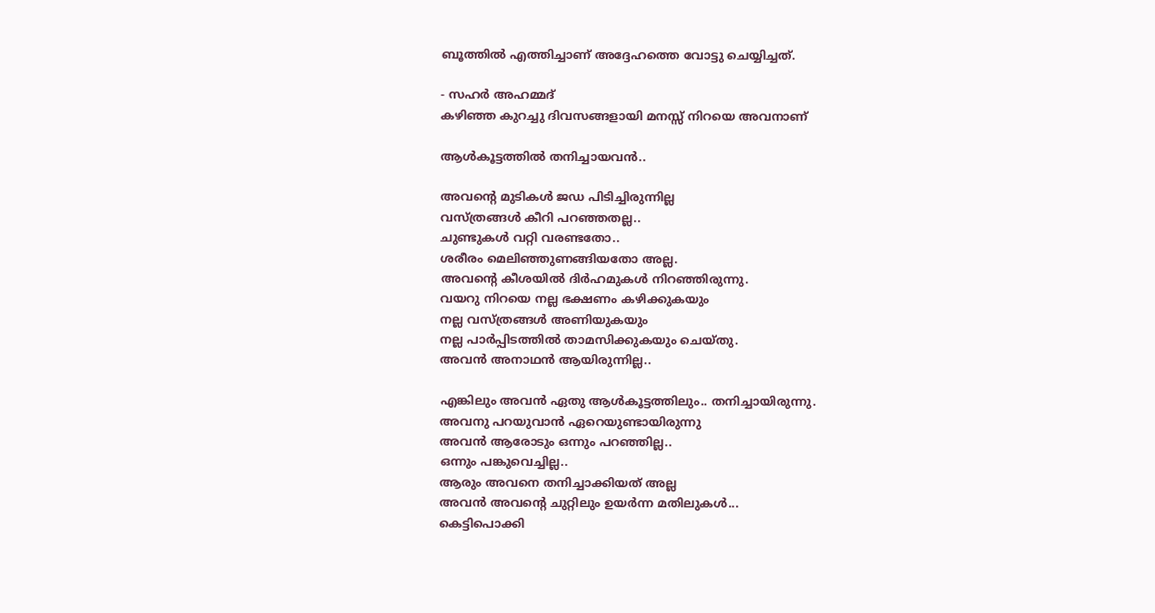ബൂത്തിൽ എത്തിച്ചാണ് അദ്ദേഹത്തെ വോട്ടു ചെയ്യിച്ചത്.

- സഹർ അഹമ്മദ്
കഴിഞ്ഞ കുറച്ചു ദിവസങ്ങളായി മനസ്സ് നിറയെ അവനാണ്

ആൾകൂട്ടത്തിൽ തനിച്ചായവൻ..

അവന്റെ മുടികൾ ജഡ പിടിച്ചിരുന്നില്ല
വസ്ത്രങ്ങൾ കീറി പറഞ്ഞതല്ല..
ചുണ്ടുകൾ വറ്റി വരണ്ടതോ..
ശരീരം മെലിഞ്ഞുണങ്ങിയതോ അല്ല.
അവന്റെ കീശയിൽ ദിർഹമുകൾ നിറഞ്ഞിരുന്നു.
വയറു നിറയെ നല്ല ഭക്ഷണം കഴിക്കുകയും
നല്ല വസ്ത്രങ്ങൾ അണിയുകയും
നല്ല പാർപ്പിടത്തിൽ താമസിക്കുകയും ചെയ്തു.
അവൻ അനാഥൻ ആയിരുന്നില്ല..

എങ്കിലും അവൻ ഏതു ആൾകൂട്ടത്തിലും.. തനിച്ചായിരുന്നു.
അവനു പറയുവാൻ ഏറെയുണ്ടായിരുന്നു
അവൻ ആരോടും ഒന്നും പറഞ്ഞില്ല..
ഒന്നും പങ്കുവെച്ചില്ല..
ആരും അവനെ തനിച്ചാക്കിയത് അല്ല
അവൻ അവന്റെ ചുറ്റിലും ഉയർന്ന മതിലുകൾ...
കെട്ടിപൊക്കി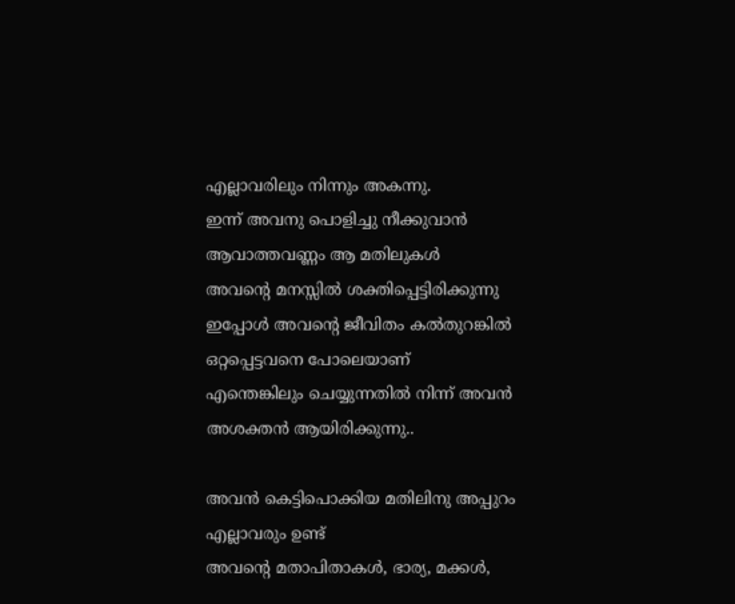എല്ലാവരിലും നിന്നും അകന്നു.
ഇന്ന് അവനു പൊളിച്ചു നീക്കുവാൻ
ആവാത്തവണ്ണം ആ മതിലുകൾ
അവന്റെ മനസ്സിൽ ശക്തിപ്പെട്ടിരിക്കുന്നു
ഇപ്പോൾ അവന്റെ ജീവിതം കൽതുറങ്കിൽ ഒറ്റപ്പെട്ടവനെ പോലെയാണ്
എന്തെങ്കിലും ചെയ്യുന്നതിൽ നിന്ന് അവൻ അശക്തൻ ആയിരിക്കുന്നു..

അവൻ കെട്ടിപൊക്കിയ മതിലിനു അപ്പുറം എല്ലാവരും ഉണ്ട്
അവന്റെ മതാപിതാകൾ, ഭാര്യ, മക്കൾ,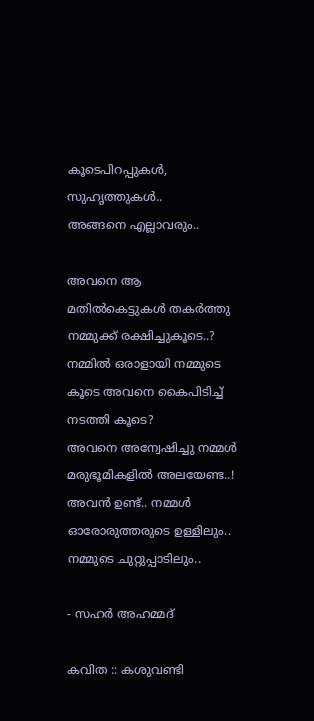കൂടെപിറപ്പുകൾ, സുഹൃത്തുകൾ..
അങ്ങനെ എല്ലാവരും..

അവനെ ആ മതിൽകെട്ടുകൾ തകർത്തു നമ്മുക്ക് രക്ഷിച്ചുകൂടെ..?
നമ്മിൽ ഒരാളായി നമ്മുടെ കൂടെ അവനെ കൈപിടിച്ച് നടത്തി കൂടെ?
അവനെ അന്വേഷിച്ചു നമ്മൾ മരുഭൂമികളിൽ അലയേണ്ട..!
അവൻ ഉണ്ട്.. നമ്മൾ ഓരോരുത്തരുടെ ഉള്ളിലും.. നമ്മുടെ ചുറ്റുപ്പാടിലും..

- സഹർ അഹമ്മദ്

കവിത :: കശുവണ്ടി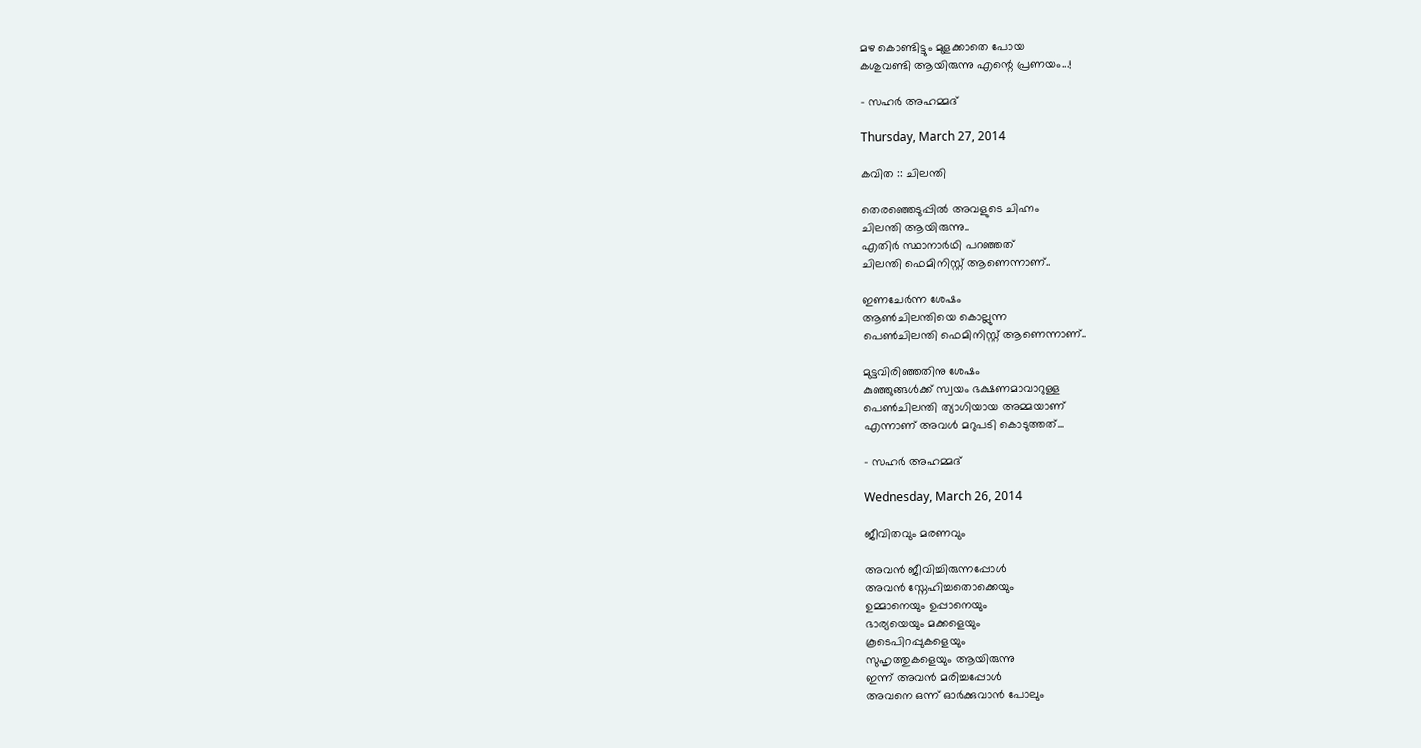മഴ കൊണ്ടിട്ടും മുളക്കാതെ പോയ
കശുവണ്ടി ആയിരുന്നു എന്റെ പ്രണയം...!

- സഹർ അഹമ്മദ്

Thursday, March 27, 2014

കവിത :: ചിലന്തി

തെരഞ്ഞെടുപ്പിൽ അവളുടെ ചിഹ്നം
ചിലന്തി ആയിരുന്നു..
എതിർ സ്ഥാനാർഥി പറഞ്ഞത്
ചിലന്തി ഫെമിനിസ്റ്റ് ആണെന്നാണ്‌..

ഇണചേർന്ന ശേഷം
ആണ്‍ചിലന്തിയെ കൊല്ലുന്ന
പെണ്‍ചിലന്തി ഫെമിനിസ്റ്റ് ആണെന്നാണ്‌..

മുട്ടവിരിഞ്ഞതിനു ശേഷം
കുഞ്ഞുങ്ങൾക്ക്‌ സ്വയം ഭക്ഷണമാവാറുള്ള
പെണ്‍ചിലന്തി ത്യാഗിയായ അമ്മയാണ്
എന്നാണ് അവൾ മറുപടി കൊടുത്തത്...

- സഹർ അഹമ്മദ്

Wednesday, March 26, 2014

ജീവിതവും മരണവും

അവൻ ജീവിച്ചിരുന്നപ്പോൾ
അവൻ സ്നേഹിച്ചതൊക്കെയും
ഉമ്മാനെയും ഉപ്പാനെയും
ഭാര്യയെയും മക്കളെയും
കൂടെപിറപ്പുകളെയും
സുഹൃത്തുകളെയും ആയിരുന്നു
ഇന്ന് അവൻ മരിച്ചപ്പോൾ
അവനെ ഒന്ന് ഓർക്കുവാൻ പോലും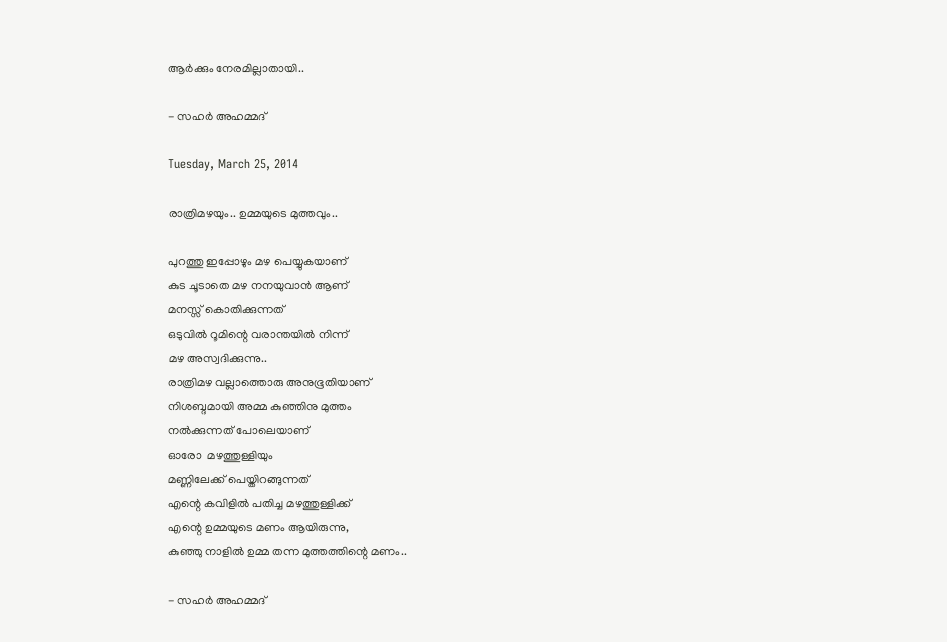ആർക്കും നേരമില്ലാതായി..

- സഹർ അഹമ്മദ്

Tuesday, March 25, 2014

രാത്രിമഴയും.. ഉമ്മയുടെ മുത്തവും..

പുറത്തു ഇപ്പോഴും മഴ പെയ്യുകയാണ്
കുട ചൂടാതെ മഴ നനയുവാൻ ആണ്
മനസ്സ് കൊതിക്കുന്നത്
ഒടുവിൽ റൂമിന്റെ വരാന്തയിൽ നിന്ന്
മഴ അസ്വദിക്കുന്നു..
രാത്രിമഴ വല്ലാത്തൊരു അനുഭൂതിയാണ്
നിശബ്ദമായി അമ്മ കുഞ്ഞിനു മുത്തം
നൽക്കുന്നത് പോലെയാണ്
ഓരോ  മഴത്തുള്ളിയും
മണ്ണിലേക്ക് പെയ്തിറങ്ങുന്നത്
എന്റെ കവിളിൽ പതിച്ച മഴത്തുള്ളിക്ക്
എന്റെ ഉമ്മയുടെ മണം ആയിരുന്നു,
കുഞ്ഞു നാളിൽ ഉമ്മ തന്ന മുത്തത്തിന്റെ മണം..

- സഹർ അഹമ്മദ്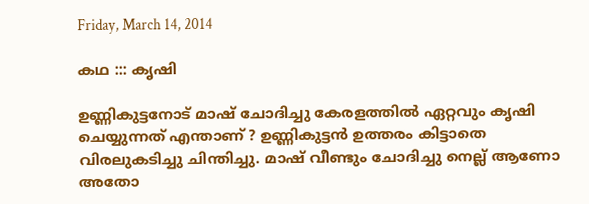Friday, March 14, 2014

കഥ ::: കൃഷി

ഉണ്ണികുട്ടനോട് മാഷ്‌ ചോദിച്ചു കേരളത്തിൽ ഏറ്റവും കൃഷി ചെയ്യുന്നത് എന്താണ് ? ഉണ്ണികുട്ടൻ ഉത്തരം കിട്ടാതെ വിരലുകടിച്ചു ചിന്തിച്ചു. മാഷ്‌ വീണ്ടും ചോദിച്ചു നെല്ല് ആണോ അതോ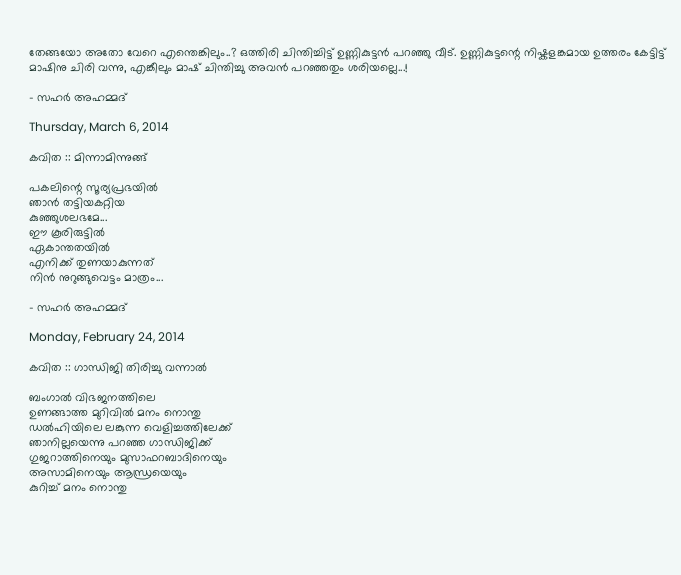തേങ്ങയോ അതോ വേറെ എന്തെങ്കിലും..? ഒത്തിരി ചിന്തിച്ചിട്ട് ഉണ്ണികുട്ടൻ പറഞ്ഞു വീട്. ഉണ്ണികുട്ടന്റെ നിഷ്കളങ്കമായ ഉത്തരം കേട്ടിട്ട് മാഷിനു ചിരി വന്നു, എങ്കീലും മാഷ് ചിന്തിച്ചു അവൻ പറഞ്ഞതും ശരിയല്ലെ...!

- സഹർ അഹമ്മദ്‌

Thursday, March 6, 2014

കവിത :: മിന്നാമിന്നുങ്ങ്

പകലിന്റെ സൂര്യപ്രഭയിൽ
ഞാൻ തട്ടിയകറ്റിയ
കുഞ്ഞുശലഭമേ...
ഈ കൂരിരുട്ടിൽ
ഏകാന്തതയിൽ
എനിക്ക് തുണയാകുന്നത്
നിൻ നുറുങ്ങുവെട്ടം മാത്രം...

- സഹർ അഹമ്മദ്

Monday, February 24, 2014

കവിത :: ഗാന്ധിജി തിരിച്ചു വന്നാൽ

ബംഗാൽ വിഭജനത്തിലെ
ഉണങ്ങാത്ത മുറിവിൽ മനം നൊന്തു
ഡൽഹിയിലെ ലങ്കുന്ന വെളിച്ചത്തിലേക്ക്
ഞാനില്ലയെന്നു പറഞ്ഞ ഗാന്ധിജിക്ക്
ഗുജറാത്തിനെയും മുസാഫറബാദിനെയും
അസാമിനെയും ആന്ധ്രയെയും
കുറിച്ച് മനം നൊന്തു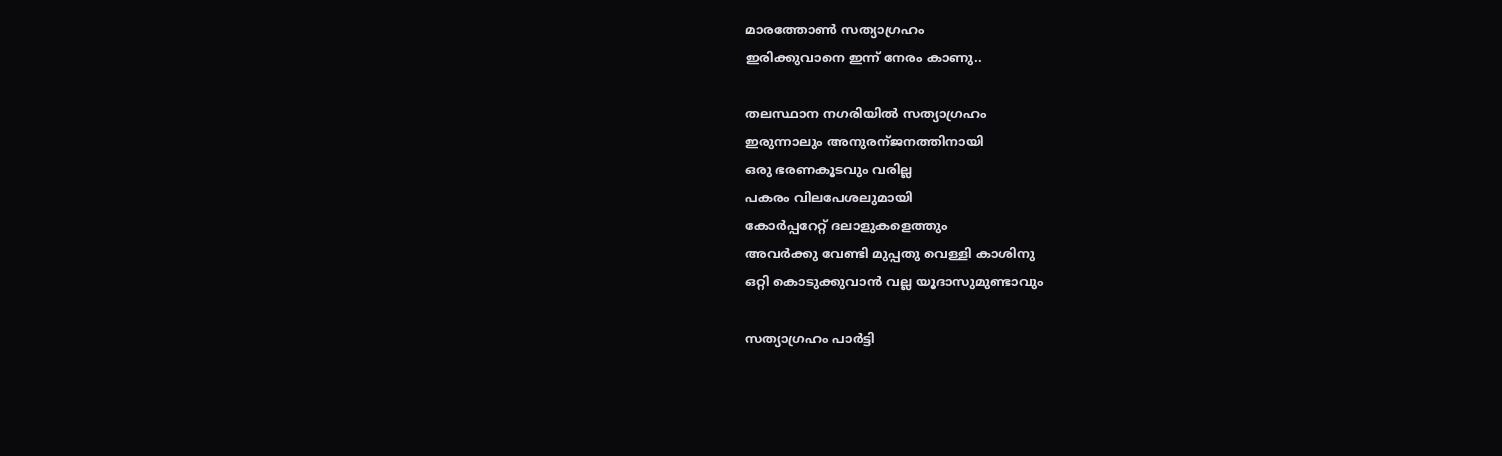മാരത്തോണ്‍ സത്യാഗ്രഹം
ഇരിക്കുവാനെ ഇന്ന് നേരം കാണു..

തലസ്ഥാന നഗരിയിൽ സത്യാഗ്രഹം
ഇരുന്നാലും അനുരന്ജനത്തിനായി
ഒരു ഭരണകൂടവും വരില്ല
പകരം വിലപേശലുമായി
കോർപ്പറേറ്റ് ദലാളുകളെത്തും
അവർക്കു വേണ്ടി മുപ്പതു വെള്ളി കാശിനു
ഒറ്റി കൊടുക്കുവാൻ വല്ല യൂദാസുമുണ്ടാവും

സത്യാഗ്രഹം പാർട്ടി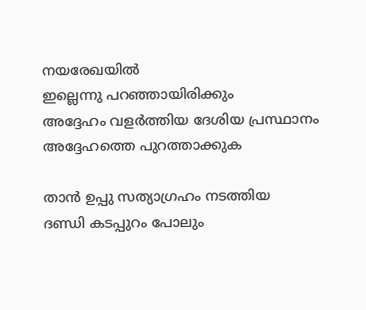നയരേഖയിൽ
ഇല്ലെന്നു പറഞ്ഞായിരിക്കും
അദ്ദേഹം വളർത്തിയ ദേശിയ പ്രസ്ഥാനം
അദ്ദേഹത്തെ പുറത്താക്കുക

താൻ ഉപ്പു സത്യാഗ്രഹം നടത്തിയ
ദണ്ഡി കടപ്പുറം പോലും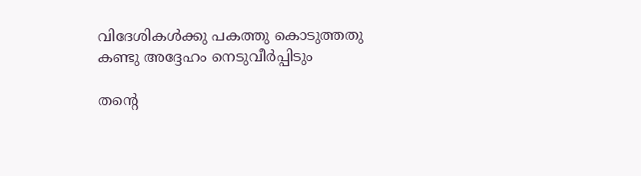വിദേശികൾക്കു പകത്തു കൊടുത്തതു
കണ്ടു അദ്ദേഹം നെടുവീർപ്പിടും

തന്റെ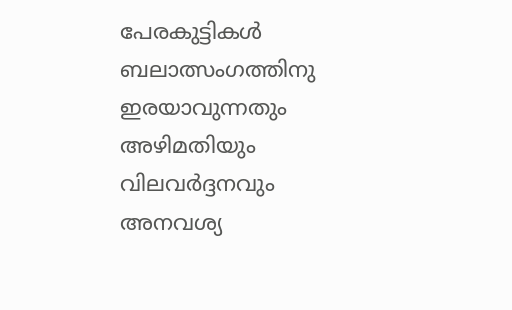പേരകുട്ടികൾ ബലാത്സംഗത്തിനു
ഇരയാവുന്നതും
അഴിമതിയും വിലവർദ്ദനവും
അനവശ്യ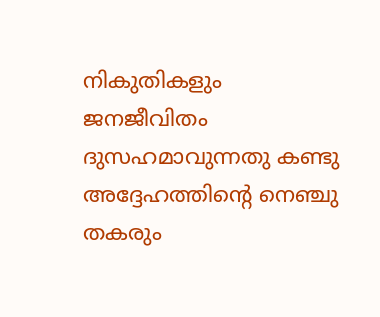നികുതികളും
ജനജീവിതം ദുസഹമാവുന്നതു കണ്ടു
അദ്ദേഹത്തിന്റെ നെഞ്ചു തകരും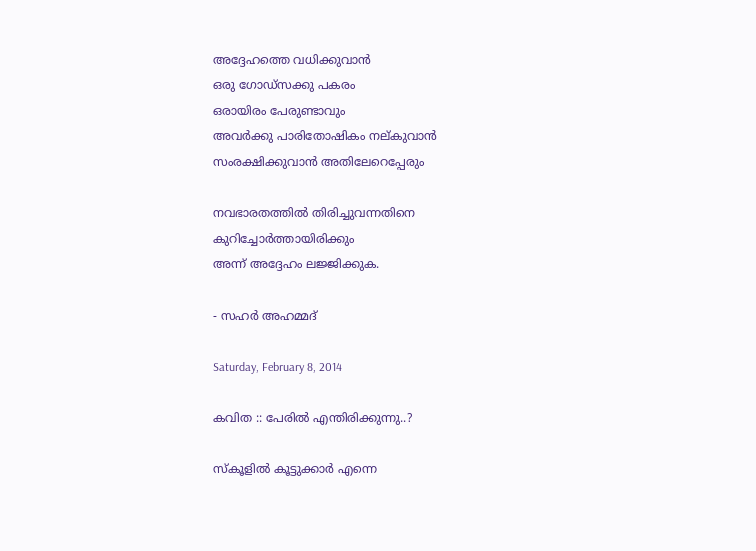അദ്ദേഹത്തെ വധിക്കുവാൻ
ഒരു ഗോഡ്സക്കു പകരം
ഒരായിരം പേരുണ്ടാവും
അവർക്കു പാരിതോഷികം നല്കുവാൻ
സംരക്ഷിക്കുവാൻ അതിലേറെപ്പേരും

നവഭാരതത്തിൽ തിരിച്ചുവന്നതിനെ
കുറിച്ചോർത്തായിരിക്കും
അന്ന് അദ്ദേഹം ലജ്ജിക്കുക.

- സഹർ അഹമ്മദ്

Saturday, February 8, 2014

കവിത :: പേരിൽ എന്തിരിക്കുന്നു..?

സ്കൂളിൽ കൂട്ടുക്കാർ എന്നെ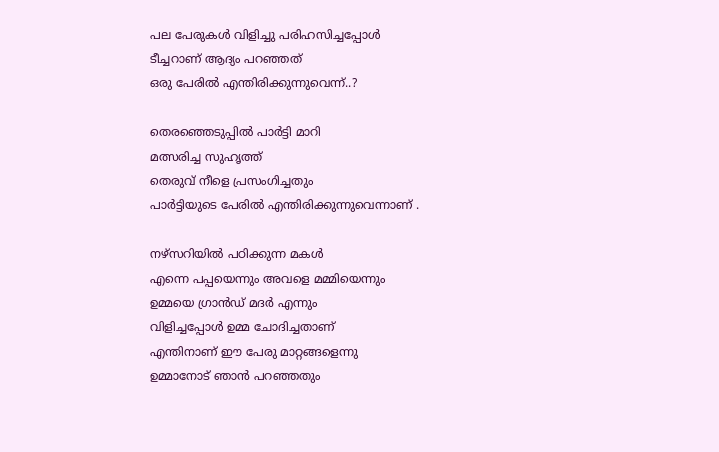പല പേരുകൾ വിളിച്ചു പരിഹസിച്ചപ്പോൾ
ടീച്ചറാണ് ആദ്യം പറഞ്ഞത്
ഒരു പേരിൽ എന്തിരിക്കുന്നുവെന്ന്..?

തെരഞ്ഞെടുപ്പിൽ പാർട്ടി മാറി
മത്സരിച്ച സുഹൃത്ത്‌
തെരുവ് നീളെ പ്രസംഗിച്ചതും
പാർട്ടിയുടെ പേരിൽ എന്തിരിക്കുന്നുവെന്നാണ് .

നഴ്സറിയിൽ പഠിക്കുന്ന മകൾ
എന്നെ പപ്പയെന്നും അവളെ മമ്മിയെന്നും
ഉമ്മയെ ഗ്രാൻഡ്‌ മദർ എന്നും
വിളിച്ചപ്പോൾ ഉമ്മ ചോദിച്ചതാണ്
എന്തിനാണ് ഈ പേരു മാറ്റങ്ങളെന്നു
ഉമ്മാനോട് ഞാൻ പറഞ്ഞതും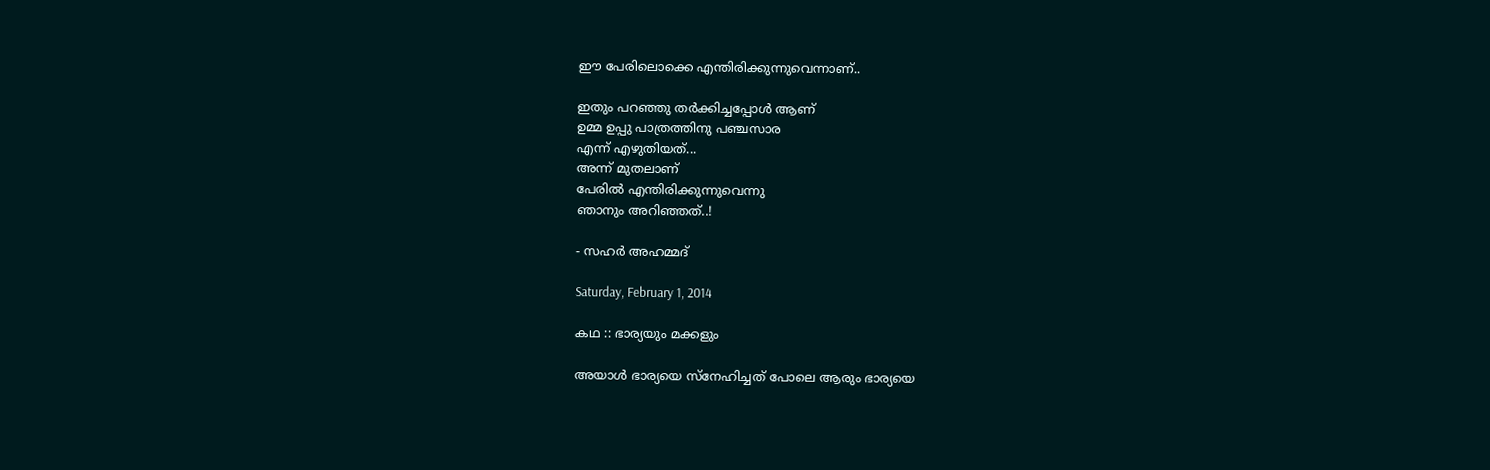ഈ പേരിലൊക്കെ എന്തിരിക്കുന്നുവെന്നാണ്..

ഇതും പറഞ്ഞു തർക്കിച്ചപ്പോൾ ആണ്
ഉമ്മ ഉപ്പു പാത്രത്തിനു പഞ്ചസാര
എന്ന് എഴുതിയത്...
അന്ന് മുതലാണ്‌
പേരിൽ എന്തിരിക്കുന്നുവെന്നു
ഞാനും അറിഞ്ഞത്..!

- സഹർ അഹമ്മദ്‌

Saturday, February 1, 2014

കഥ :: ഭാര്യയും മക്കളും

അയാൾ ഭാര്യയെ സ്നേഹിച്ചത് പോലെ ആരും ഭാര്യയെ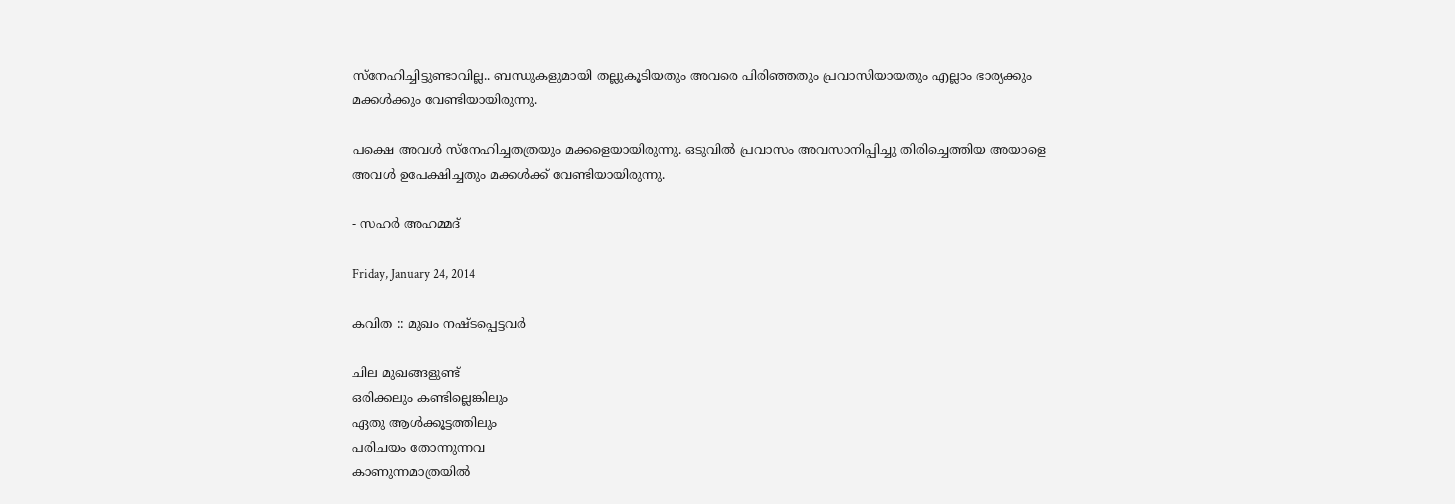സ്നേഹിച്ചിട്ടുണ്ടാവില്ല.. ബന്ധുകളുമായി തല്ലുകൂടിയതും അവരെ പിരിഞ്ഞതും പ്രവാസിയായതും എല്ലാം ഭാര്യക്കും മക്കൾക്കും വേണ്ടിയായിരുന്നു.

പക്ഷെ അവൾ സ്നേഹിച്ചതത്രയും മക്കളെയായിരുന്നു. ഒടുവിൽ പ്രവാസം അവസാനിപ്പിച്ചു തിരിച്ചെത്തിയ അയാളെ അവൾ ഉപേക്ഷിച്ചതും മക്കൾക്ക്‌ വേണ്ടിയായിരുന്നു.

- സഹർ അഹമ്മദ്

Friday, January 24, 2014

കവിത :: മുഖം നഷ്ടപ്പെട്ടവർ

ചില മുഖങ്ങളുണ്ട്
ഒരിക്കലും കണ്ടില്ലെങ്കിലും
ഏതു ആൾക്കൂട്ടത്തിലും
പരിചയം തോന്നുന്നവ
കാണുന്നമാത്രയിൽ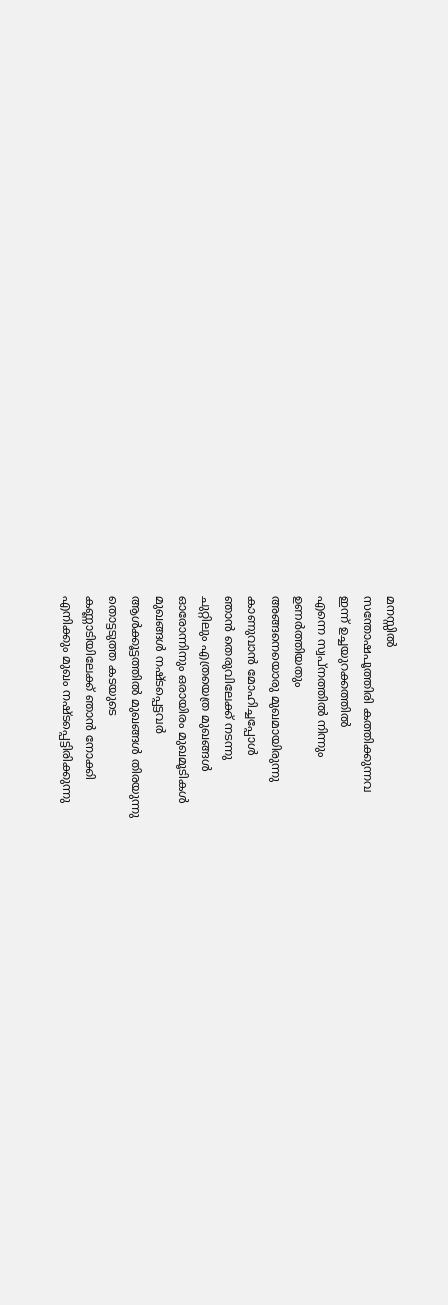മനസ്സിൽ
സന്തോഷപൂത്തിരി കത്തിക്കുന്നവ
ഇന്ന് ഉച്ചയുറക്കത്തിൽ
എന്നെ സ്വപ്നത്തിൽ നിന്നും
ഉണർത്തിയതും
അങ്ങനെയൊരു മുഖമായിരുന്നു
കാണുവാൻ മോഹിച്ചപ്പോൾ
ഞാൻ തെരുവിലേക്ക് നടന്നു
ചുറ്റിലും എത്രയെത്ര മുഖങ്ങൾ
ഓരോന്നിനും ഒരായിരം മുഖമൂടികൾ
മുഖങ്ങൾ നഷ്ടപ്പെട്ടവർ
ആൾക്കൂട്ടത്തിൽ മുഖങ്ങൾ തിരയുന്നു
തൊട്ടടുത്ത കടയുടെ
കണ്ണാടിയിലേക്ക് ഞാൻ നോക്കി
എനിക്കും മുഖം നഷ്ടപ്പെട്ടിരിക്കുന്നു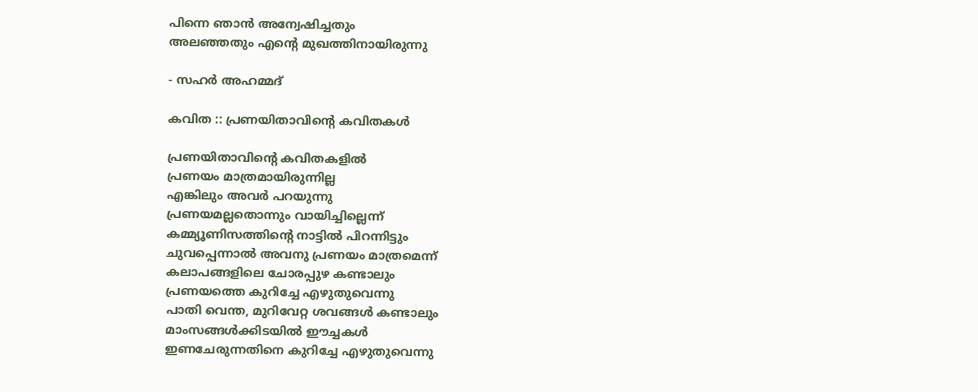പിന്നെ ഞാൻ അന്വേഷിച്ചതും
അലഞ്ഞതും എന്റെ മുഖത്തിനായിരുന്നു

- സഹർ അഹമ്മദ്‌

കവിത :: പ്രണയിതാവിന്റെ കവിതകൾ

പ്രണയിതാവിന്റെ കവിതകളിൽ
പ്രണയം മാത്രമായിരുന്നില്ല
എങ്കിലും അവർ പറയുന്നു
പ്രണയമല്ലതൊന്നും വായിച്ചില്ലെന്ന്
കമ്മ്യൂണിസത്തിന്റെ നാട്ടിൽ പിറന്നിട്ടും
ചുവപ്പെന്നാൽ അവനു പ്രണയം മാത്രമെന്ന്
കലാപങ്ങളിലെ ചോരപ്പുഴ കണ്ടാലും
പ്രണയത്തെ കുറിച്ചേ എഴുതുവെന്നു
പാതി വെന്ത, മുറിവേറ്റ ശവങ്ങൾ കണ്ടാലും
മാംസങ്ങൾക്കിടയിൽ ഈച്ചകൾ
ഇണചേരുന്നതിനെ കുറിച്ചേ എഴുതുവെന്നു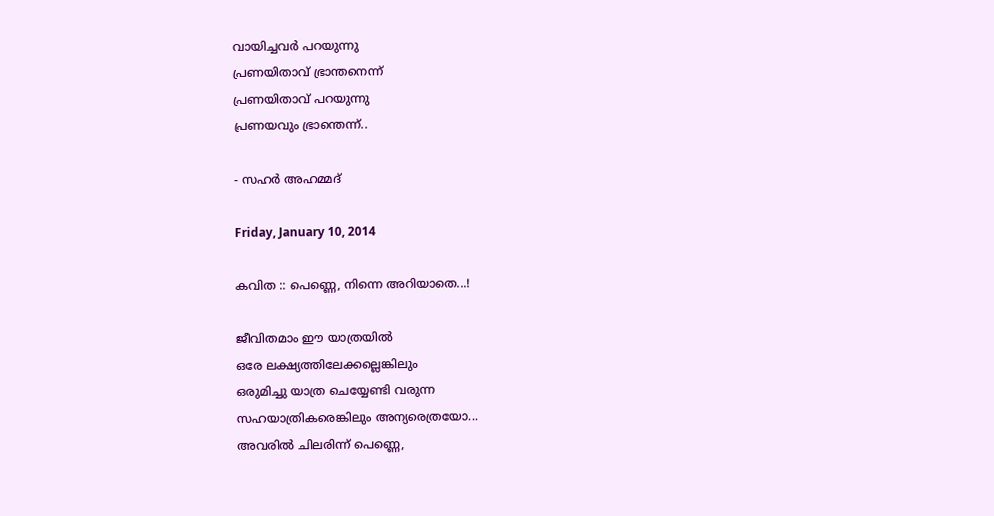വായിച്ചവർ പറയുന്നു
പ്രണയിതാവ് ഭ്രാന്തനെന്ന്
പ്രണയിതാവ് പറയുന്നു
പ്രണയവും ഭ്രാന്തെന്ന്..

- സഹർ അഹമ്മദ്‌

Friday, January 10, 2014

കവിത :: പെണ്ണെ, നിന്നെ അറിയാതെ...!

ജീവിതമാം ഈ യാത്രയിൽ
ഒരേ ലക്ഷ്യത്തിലേക്കല്ലെങ്കിലും
ഒരുമിച്ചു യാത്ര ചെയ്യേണ്ടി വരുന്ന
സഹയാത്രികരെങ്കിലും അന്യരെത്രയോ...
അവരിൽ ചിലരിന്ന് പെണ്ണെ,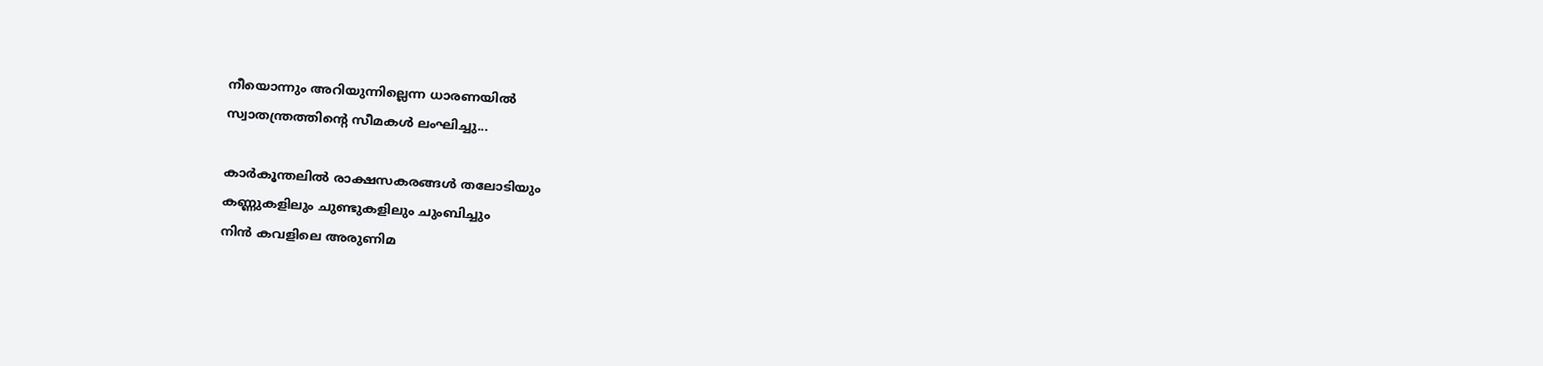നീയൊന്നും അറിയുന്നില്ലെന്ന ധാരണയിൽ
സ്വാതന്ത്രത്തിന്റെ സീമകൾ ലംഘിച്ചു...

കാർകൂന്തലിൽ രാക്ഷസകരങ്ങൾ തലോടിയും
കണ്ണുകളിലും ചുണ്ടുകളിലും ചുംബിച്ചും
നിൻ കവളിലെ അരുണിമ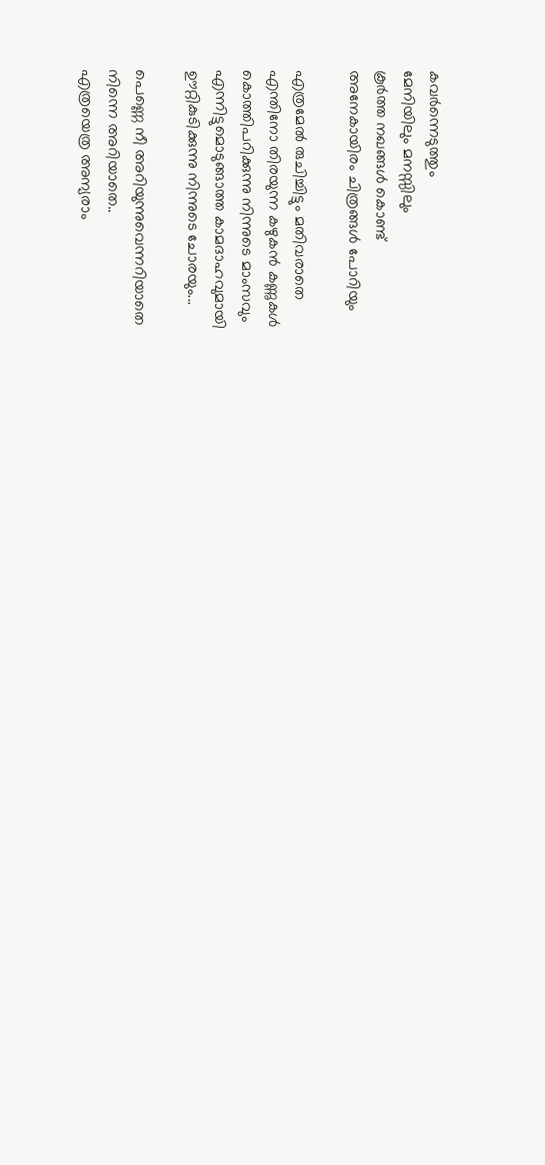കവർന്നെടുത്തും
മേനിയിലും മനസ്സിലും
കൂർത്ത നഖങ്ങൾ കൊണ്ട്
അനേകായിരം ചിത്രങ്ങൾ പോറിയും

എത്രമേൽ രുചിച്ചിട്ടും മതിവരാതെ
എന്തിനോ തിരയുന്ന കഴുകൻ കണ്ണുകൾ
കൊത്തിപറിക്കുന്നു നിന്നുടെ മാംസവും
എന്നിട്ടുമൊടുങ്ങാത്ത കാമദാഹവുമായി
ഊറ്റികുടിക്കുന്നു നിന്നുടെ ചോരയും...

പെണ്ണെ നീ അറിയുന്നുവെന്നറിയാതെ
നിന്നെ അറിയാതെ..
എത്രയെത്ര അന്യരാം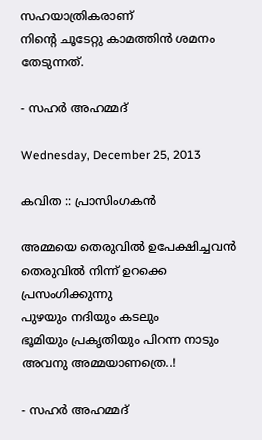സഹയാത്രികരാണ്
നിന്റെ ചൂടേറ്റു കാമത്തിൻ ശമനം തേടുന്നത്.

- സഹർ അഹമ്മദ്‌

Wednesday, December 25, 2013

കവിത :: പ്രാസിംഗകൻ

അമ്മയെ തെരുവിൽ ഉപേക്ഷിച്ചവൻ
തെരുവിൽ നിന്ന് ഉറക്കെ പ്രസംഗിക്കുന്നു
പുഴയും നദിയും കടലും
ഭൂമിയും പ്രകൃതിയും പിറന്ന നാടും
അവനു അമ്മയാണത്രെ..!

- സഹർ അഹമ്മദ്‌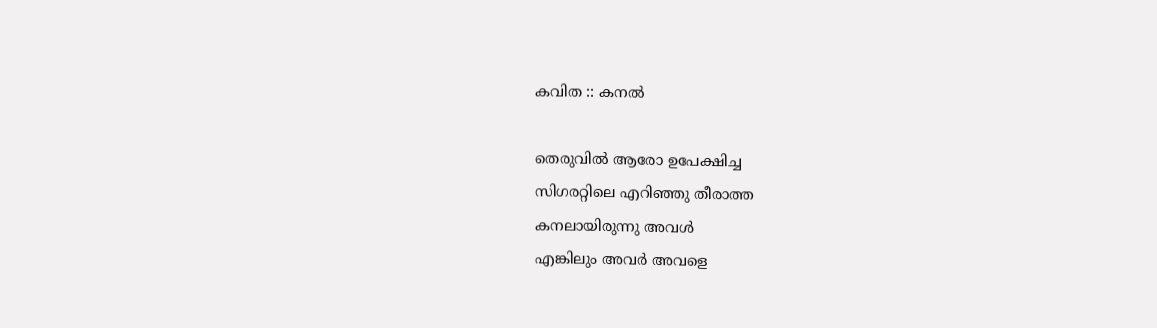കവിത :: കനൽ

തെരുവിൽ ആരോ ഉപേക്ഷിച്ച
സിഗരറ്റിലെ എറിഞ്ഞു തീരാത്ത
കനലായിരുന്നു അവൾ
എങ്കിലും അവർ അവളെ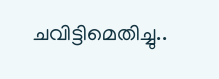ചവിട്ടിമെതിച്ചു..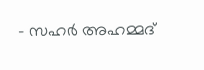- സഹർ അഹമ്മദ്‌